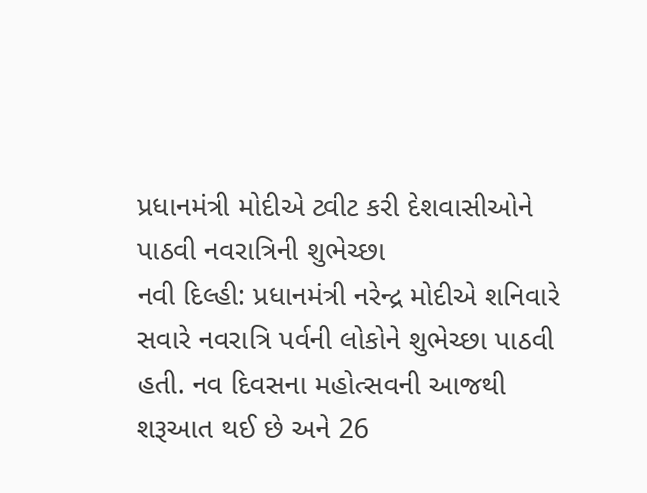પ્રધાનમંત્રી મોદીએ ટ્વીટ કરી દેશવાસીઓને પાઠવી નવરાત્રિની શુભેચ્છા
નવી દિલ્હી: પ્રધાનમંત્રી નરેન્દ્ર મોદીએ શનિવારે સવારે નવરાત્રિ પર્વની લોકોને શુભેચ્છા પાઠવી હતી. નવ દિવસના મહોત્સવની આજથી શરૂઆત થઈ છે અને 26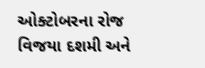ઓક્ટોબરના રોજ વિજયા દશમી અને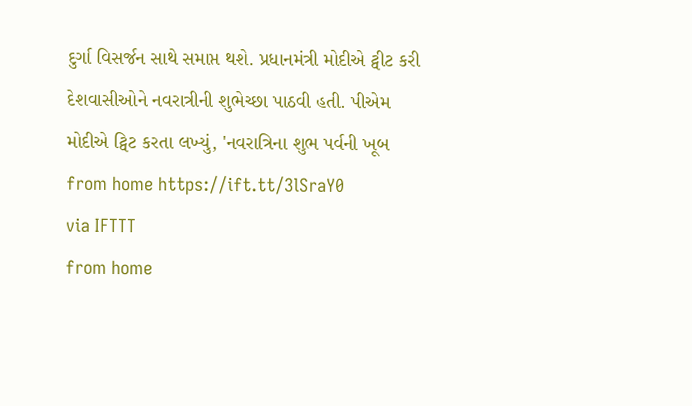દુર્ગા વિસર્જન સાથે સમાપ્ત થશે. પ્રધાનમંત્રી મોદીએ ટ્વીટ કરી દેશવાસીઓને નવરાત્રીની શુભેચ્છા પાઠવી હતી. પીએમ મોદીએ ટ્વિટ કરતા લખ્યું, 'નવરાત્રિના શુભ પર્વની ખૂબ
from home https://ift.tt/3lSraY0
via IFTTT
from home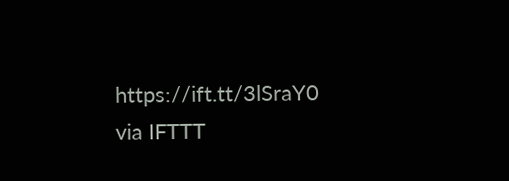https://ift.tt/3lSraY0
via IFTTT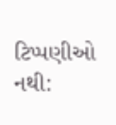ટિપ્પણીઓ નથી: